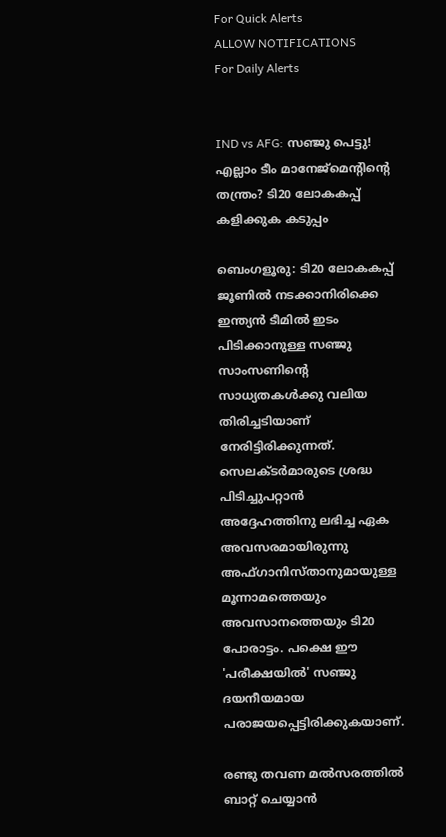For Quick Alerts
ALLOW NOTIFICATIONS
For Daily Alerts


IND vs AFG: സഞ്ജു പെട്ടു! എല്ലാം ടീം മാനേജ്‌മെന്റിന്റെ തന്ത്രം? ടി20 ലോകകപ്പ് കളിക്കുക കടുപ്പം

ബെംഗളൂരു: ടി20 ലോകകപ്പ് ജൂണില്‍ നടക്കാനിരിക്കെ ഇന്ത്യന്‍ ടീമില്‍ ഇടം പിടിക്കാനുള്ള സഞ്ജു സാംസണിന്റെ സാധ്യതകള്‍ക്കു വലിയ തിരിച്ചടിയാണ് നേരിട്ടിരിക്കുന്നത്. സെലക്ടര്‍മാരുടെ ശ്രദ്ധ പിടിച്ചുപറ്റാന്‍ അദ്ദേഹത്തിനു ലഭിച്ച ഏക അവസരമായിരുന്നു അഫ്ഗാനിസ്താനുമായുള്ള മൂന്നാമത്തെയും അവസാനത്തെയും ടി20 പോരാട്ടം. പക്ഷെ ഈ 'പരീക്ഷയില്‍' സഞ്ജു ദയനീയമായ പരാജയപ്പെട്ടിരിക്കുകയാണ്.

രണ്ടു തവണ മല്‍സരത്തില്‍ ബാറ്റ് ചെയ്യാന്‍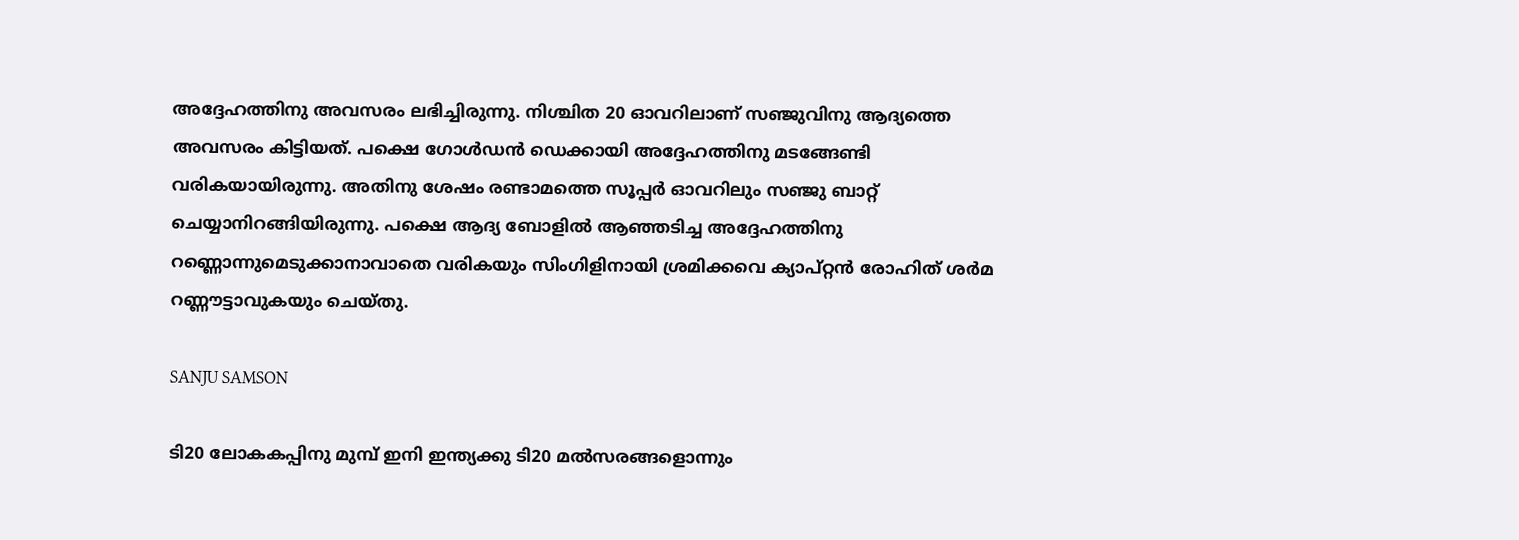അദ്ദേഹത്തിനു അവസരം ലഭിച്ചിരുന്നു. നിശ്ചിത 20 ഓവറിലാണ് സഞ്ജുവിനു ആദ്യത്തെ അവസരം കിട്ടിയത്. പക്ഷെ ഗോള്‍ഡന്‍ ഡെക്കായി അദ്ദേഹത്തിനു മടങ്ങേണ്ടി വരികയായിരുന്നു. അതിനു ശേഷം രണ്ടാമത്തെ സൂപ്പര്‍ ഓവറിലും സഞ്ജു ബാറ്റ് ചെയ്യാനിറങ്ങിയിരുന്നു. പക്ഷെ ആദ്യ ബോളില്‍ ആഞ്ഞടിച്ച അദ്ദേഹത്തിനു റണ്ണൊന്നുമെടുക്കാനാവാതെ വരികയും സിംഗിളിനായി ശ്രമിക്കവെ ക്യാപ്റ്റന്‍ രോഹിത് ശര്‍മ റണ്ണൗട്ടാവുകയും ചെയ്തു.

SANJU SAMSON

ടി20 ലോകകപ്പിനു മുമ്പ് ഇനി ഇന്ത്യക്കു ടി20 മല്‍സരങ്ങളൊന്നും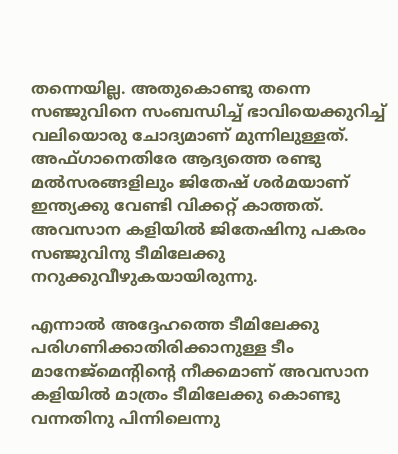തന്നെയില്ല. അതുകൊണ്ടു തന്നെ സഞ്ജുവിനെ സംബന്ധിച്ച് ഭാവിയെക്കുറിച്ച് വലിയൊരു ചോദ്യമാണ് മുന്നിലുള്ളത്. അഫ്ഗാനെതിരേ ആദ്യത്തെ രണ്ടു മല്‍സരങ്ങളിലും ജിതേഷ് ശര്‍മയാണ് ഇന്ത്യക്കു വേണ്ടി വിക്കറ്റ് കാത്തത്. അവസാന കളിയില്‍ ജിതേഷിനു പകരം സഞ്ജുവിനു ടീമിലേക്കു നറുക്കുവീഴുകയായിരുന്നു.

എന്നാല്‍ അദ്ദേഹത്തെ ടീമിലേക്കു പരിഗണിക്കാതിരിക്കാനുള്ള ടീം മാനേജ്‌മെന്റിന്റെ നീക്കമാണ് അവസാന കളിയില്‍ മാത്രം ടീമിലേക്കു കൊണ്ടു വന്നതിനു പിന്നിലെന്നു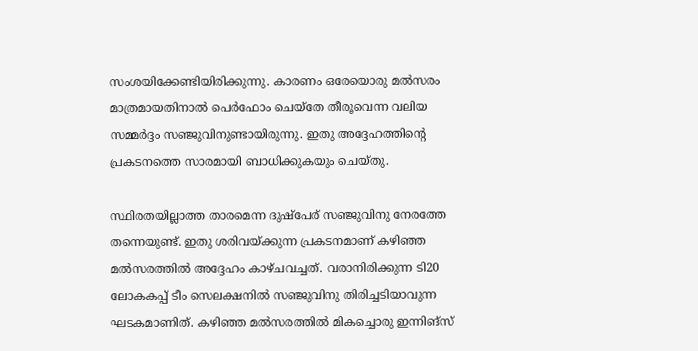സംശയിക്കേണ്ടിയിരിക്കുന്നു. കാരണം ഒരേയൊരു മല്‍സരം മാത്രമായതിനാല്‍ പെര്‍ഫോം ചെയ്‌തേ തീരൂവെന്ന വലിയ സമ്മര്‍ദ്ദം സഞ്ജുവിനുണ്ടായിരുന്നു. ഇതു അദ്ദേഹത്തിന്റെ പ്രകടനത്തെ സാരമായി ബാധിക്കുകയും ചെയ്തു.

സ്ഥിരതയില്ലാത്ത താരമെന്ന ദുഷ്‌പേര് സഞ്ജുവിനു നേരത്തേ തന്നെയുണ്ട്. ഇതു ശരിവയ്ക്കുന്ന പ്രകടനമാണ് കഴിഞ്ഞ മല്‍സരത്തില്‍ അദ്ദേഹം കാഴ്ചവച്ചത്. വരാനിരിക്കുന്ന ടി20 ലോകകപ്പ് ടീം സെലക്ഷനില്‍ സഞ്ജുവിനു തിരിച്ചടിയാവുന്ന ഘടകമാണിത്. കഴിഞ്ഞ മല്‍സരത്തില്‍ മികച്ചൊരു ഇന്നിങ്‌സ്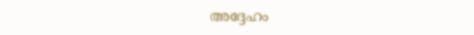അദ്ദേഹം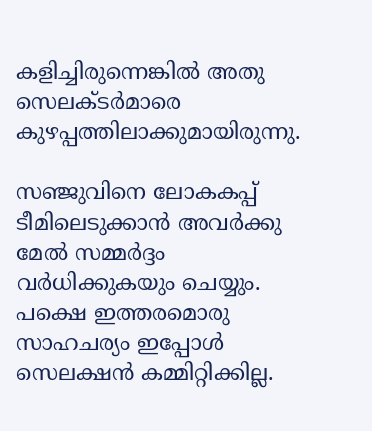കളിച്ചിരുന്നെങ്കില്‍ അതു സെലക്ടര്‍മാരെ കുഴപ്പത്തിലാക്കുമായിരുന്നു.

സഞ്ജുവിനെ ലോകകപ്പ് ടീമിലെടുക്കാന്‍ അവര്‍ക്കു മേല്‍ സമ്മര്‍ദ്ദം വര്‍ധിക്കുകയും ചെയ്യും. പക്ഷെ ഇത്തരമൊരു സാഹചര്യം ഇപ്പോള്‍ സെലക്ഷന്‍ കമ്മിറ്റിക്കില്ല.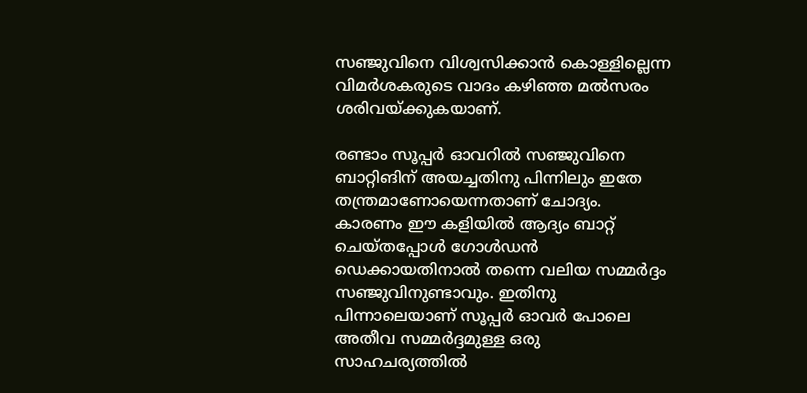സഞ്ജുവിനെ വിശ്വസിക്കാന്‍ കൊള്ളില്ലെന്ന വിമര്‍ശകരുടെ വാദം കഴിഞ്ഞ മല്‍സരം ശരിവയ്ക്കുകയാണ്.

രണ്ടാം സൂപ്പര്‍ ഓവറില്‍ സഞ്ജുവിനെ ബാറ്റിങിന് അയച്ചതിനു പിന്നിലും ഇതേ തന്ത്രമാണോയെന്നതാണ് ചോദ്യം. കാരണം ഈ കളിയില്‍ ആദ്യം ബാറ്റ് ചെയ്തപ്പോള്‍ ഗോള്‍ഡന്‍ ഡെക്കായതിനാല്‍ തന്നെ വലിയ സമ്മര്‍ദ്ദം സഞ്ജുവിനുണ്ടാവും. ഇതിനു പിന്നാലെയാണ് സൂപ്പര്‍ ഓവര്‍ പോലെ അതീവ സമ്മര്‍ദ്ദമുള്ള ഒരു സാഹചര്യത്തില്‍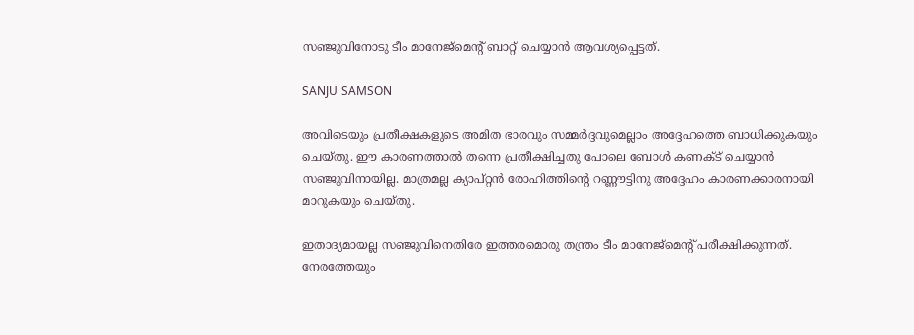സഞ്ജുവിനോടു ടീം മാനേജ്‌മെന്റ് ബാറ്റ് ചെയ്യാന്‍ ആവശ്യപ്പെട്ടത്.

SANJU SAMSON

അവിടെയും പ്രതീക്ഷകളുടെ അമിത ഭാരവും സമ്മര്‍ദ്ദവുമെല്ലാം അദ്ദേഹത്തെ ബാധിക്കുകയും ചെയ്തു. ഈ കാരണത്താല്‍ തന്നെ പ്രതീക്ഷിച്ചതു പോലെ ബോള്‍ കണക്ട് ചെയ്യാന്‍ സഞ്ജുവിനായില്ല. മാത്രമല്ല ക്യാപ്റ്റന്‍ രോഹിത്തിന്റെ റണ്ണൗട്ടിനു അദ്ദേഹം കാരണക്കാരനായി മാറുകയും ചെയ്തു.

ഇതാദ്യമായല്ല സഞ്ജുവിനെതിരേ ഇത്തരമൊരു തന്ത്രം ടീം മാനേജ്‌മെന്റ് പരീക്ഷിക്കുന്നത്. നേരത്തേയും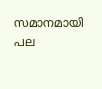സമാനമായി പല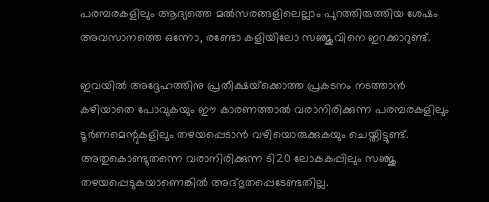പരമ്പരകളിലും ആദ്യത്തെ മല്‍സരങ്ങളിലെല്ലാം പുറത്തിരുത്തിയ ശേഷം അവസാനത്തെ ഒന്നോ, രണ്ടോ കളിയിലോ സഞ്ജുവിനെ ഇറക്കാറുണ്ട്.

ഇവയില്‍ അദ്ദേഹത്തിനു പ്രതീക്ഷയ്‌ക്കൊത്ത പ്രകടനം നടത്താന്‍ കഴിയാതെ പോവുകയും ഈ കാരണത്താല്‍ വരാനിരിക്കുന്ന പരമ്പരകളിലും ടൂര്‍ണമെന്റുകളിലും തഴയപ്പെടാന്‍ വഴിയൊരുക്കുകയും ചെയ്തിട്ടുണ്ട്. അതുകൊണ്ടുതന്നെ വരാനിരിക്കുന്ന ടി20 ലോകകപ്പിലും സഞ്ജു തഴയപ്പെടുകയാണെങ്കില്‍ അദ്ഭുതപ്പെടേണ്ടതില്ല.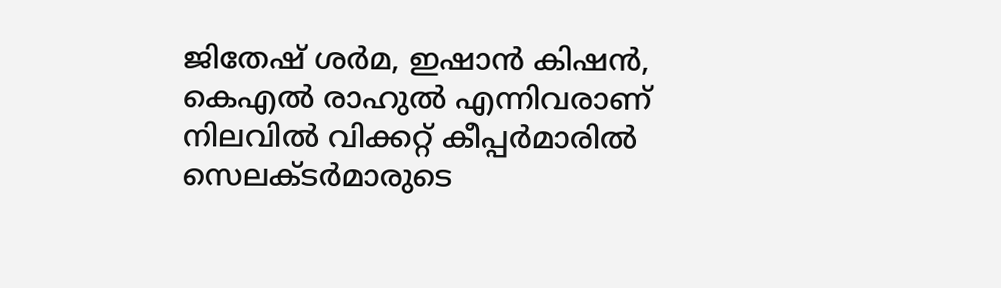ജിതേഷ് ശര്‍മ, ഇഷാന്‍ കിഷന്‍, കെഎല്‍ രാഹുല്‍ എന്നിവരാണ് നിലവില്‍ വിക്കറ്റ് കീപ്പര്‍മാരില്‍ സെലക്ടര്‍മാരുടെ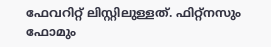ഫേവറിറ്റ് ലിസ്റ്റിലുള്ളത്. ഫിറ്റ്‌നസും ഫോമും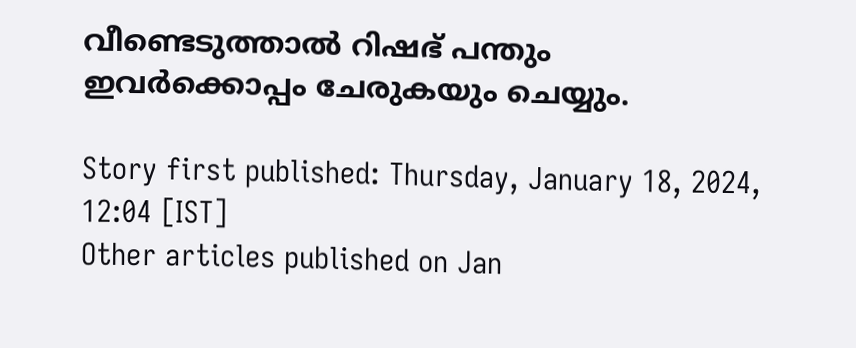വീണ്ടെടുത്താല്‍ റിഷഭ് പന്തും ഇവര്‍ക്കൊപ്പം ചേരുകയും ചെയ്യും.

Story first published: Thursday, January 18, 2024, 12:04 [IST]
Other articles published on Jan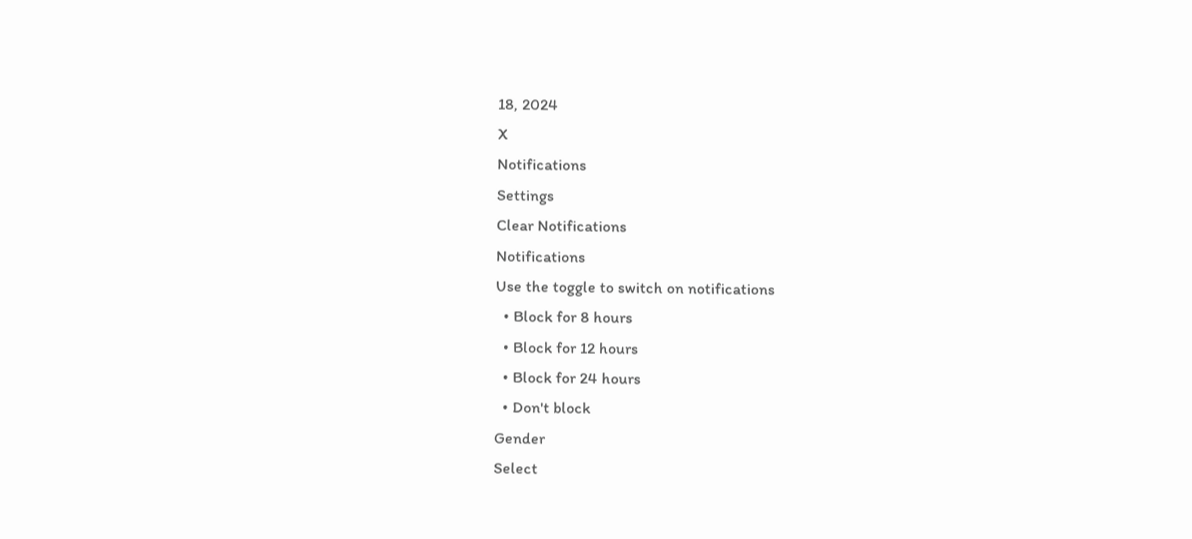18, 2024
X
Notifications
Settings
Clear Notifications
Notifications
Use the toggle to switch on notifications
  • Block for 8 hours
  • Block for 12 hours
  • Block for 24 hours
  • Don't block
Gender
Select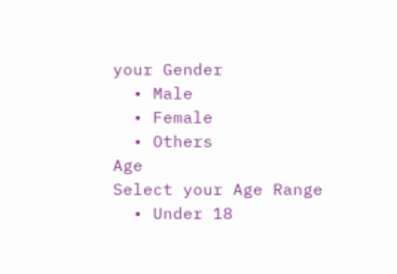your Gender
  • Male
  • Female
  • Others
Age
Select your Age Range
  • Under 18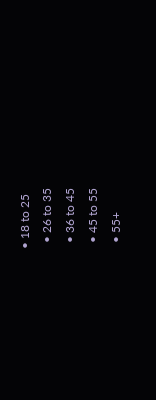• 18 to 25
  • 26 to 35
  • 36 to 45
  • 45 to 55
  • 55+